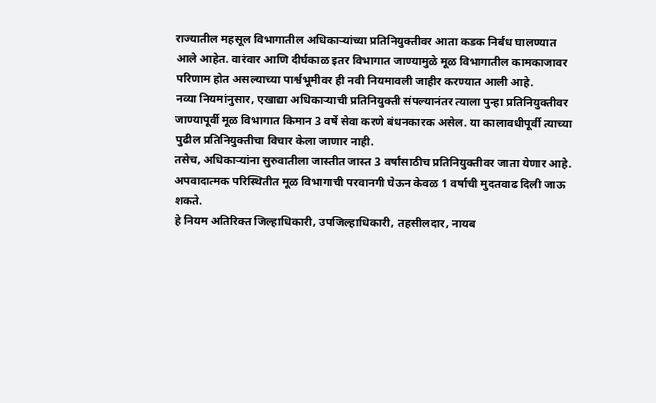राज्यातील महसूल विभागातील अधिकाऱ्यांच्या प्रतिनियुक्तीवर आता कडक निर्बंध घालण्यात आले आहेत. वारंवार आणि दीर्घकाळ इतर विभागात जाण्यामुळे मूळ विभागातील कामकाजावर परिणाम होत असल्याच्या पार्श्वभूमीवर ही नवी नियमावली जाहीर करण्यात आली आहे.
नव्या नियमांनुसार, एखाद्या अधिकाऱ्याची प्रतिनियुक्ती संपल्यानंतर त्याला पुन्हा प्रतिनियुक्तीवर जाण्यापूर्वी मूळ विभागात किमान 3 वर्षे सेवा करणे बंधनकारक असेल. या कालावधीपूर्वी त्याच्या पुढील प्रतिनियुक्तीचा विचार केला जाणार नाही.
तसेच, अधिकाऱ्यांना सुरुवातीला जास्तीत जास्त 3 वर्षांसाठीच प्रतिनियुक्तीवर जाता येणार आहे. अपवादात्मक परिस्थितीत मूळ विभागाची परवानगी घेऊन केवळ 1 वर्षाची मुदतवाढ दिली जाऊ शकते.
हे नियम अतिरिक्त जिल्हाधिकारी, उपजिल्हाधिकारी, तहसीलदार, नायब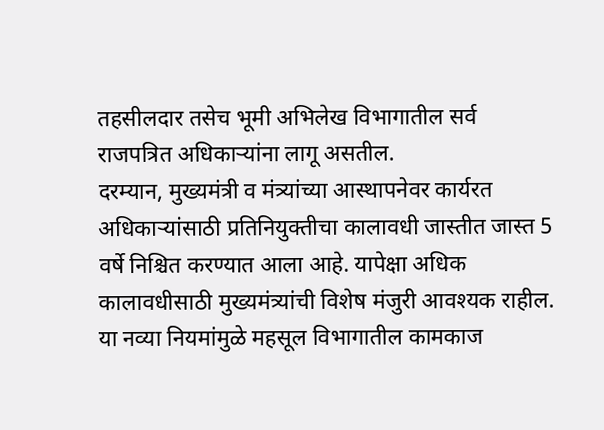तहसीलदार तसेच भूमी अभिलेख विभागातील सर्व राजपत्रित अधिकाऱ्यांना लागू असतील.
दरम्यान, मुख्यमंत्री व मंत्र्यांच्या आस्थापनेवर कार्यरत अधिकाऱ्यांसाठी प्रतिनियुक्तीचा कालावधी जास्तीत जास्त 5 वर्षे निश्चित करण्यात आला आहे. यापेक्षा अधिक कालावधीसाठी मुख्यमंत्र्यांची विशेष मंजुरी आवश्यक राहील.
या नव्या नियमांमुळे महसूल विभागातील कामकाज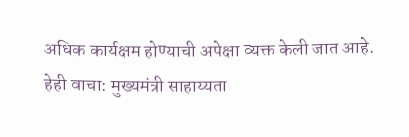अधिक कार्यक्षम होण्याची अपेक्षा व्यक्त केली जात आहे.
हेही वाचा: मुख्यमंत्री साहाय्यता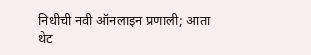निधीची नवी ऑनलाइन प्रणाली; आता थेट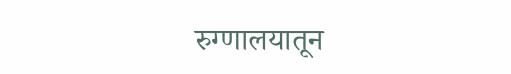रुग्णालयातून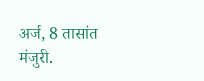अर्ज, 8 तासांत मंजुरी.